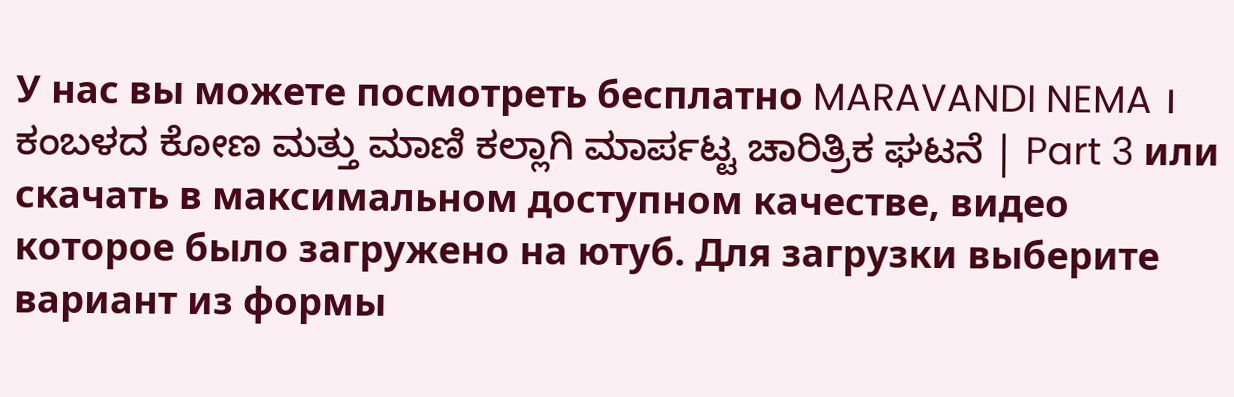У нас вы можете посмотреть бесплатно MARAVANDI NEMA । ಕಂಬಳದ ಕೋಣ ಮತ್ತು ಮಾಣಿ ಕಲ್ಲಾಗಿ ಮಾರ್ಪಟ್ಟ ಚಾರಿತ್ರಿಕ ಘಟನೆ | Part 3 или скачать в максимальном доступном качестве, видео которое было загружено на ютуб. Для загрузки выберите вариант из формы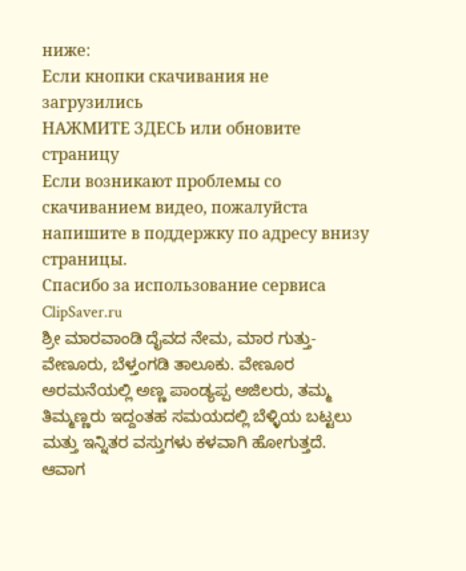ниже:
Если кнопки скачивания не
загрузились
НАЖМИТЕ ЗДЕСЬ или обновите страницу
Если возникают проблемы со скачиванием видео, пожалуйста напишите в поддержку по адресу внизу
страницы.
Спасибо за использование сервиса ClipSaver.ru
ಶ್ರೀ ಮಾರವಾಂಡಿ ದೈವದ ನೇಮ, ಮಾರ ಗುತ್ತು- ವೇಣೂರು, ಬೆಳ್ತಂಗಡಿ ತಾಲೂಕು. ವೇಣೂರ ಅರಮನೆಯಲ್ಲಿ ಅಣ್ಣ ಪಾಂಡ್ಯಪ್ಪ ಅಜಿಲರು, ತಮ್ಮ ತಿಮ್ಮಣ್ಣರು ಇದ್ದಂತಹ ಸಮಯದಲ್ಲಿ ಬೆಳ್ಳಿಯ ಬಟ್ಟಲು ಮತ್ತು ಇನ್ನಿತರ ವಸ್ತುಗಳು ಕಳವಾಗಿ ಹೋಗುತ್ತದೆ. ಆವಾಗ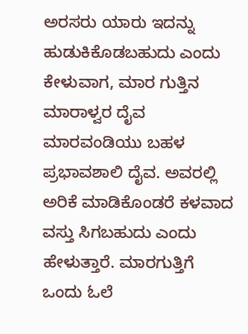ಅರಸರು ಯಾರು ಇದನ್ನು ಹುಡುಕಿಕೊಡಬಹುದು ಎಂದು ಕೇಳುವಾಗ, ಮಾರ ಗುತ್ತಿನ ಮಾರಾಳ್ವರ ದೈವ ಮಾರವಂಡಿಯು ಬಹಳ ಪ್ರಭಾವಶಾಲಿ ದೈವ. ಅವರಲ್ಲಿ ಅರಿಕೆ ಮಾಡಿಕೊಂಡರೆ ಕಳವಾದ ವಸ್ತು ಸಿಗಬಹುದು ಎಂದು ಹೇಳುತ್ತಾರೆ. ಮಾರಗುತ್ತಿಗೆ ಒಂದು ಓಲೆ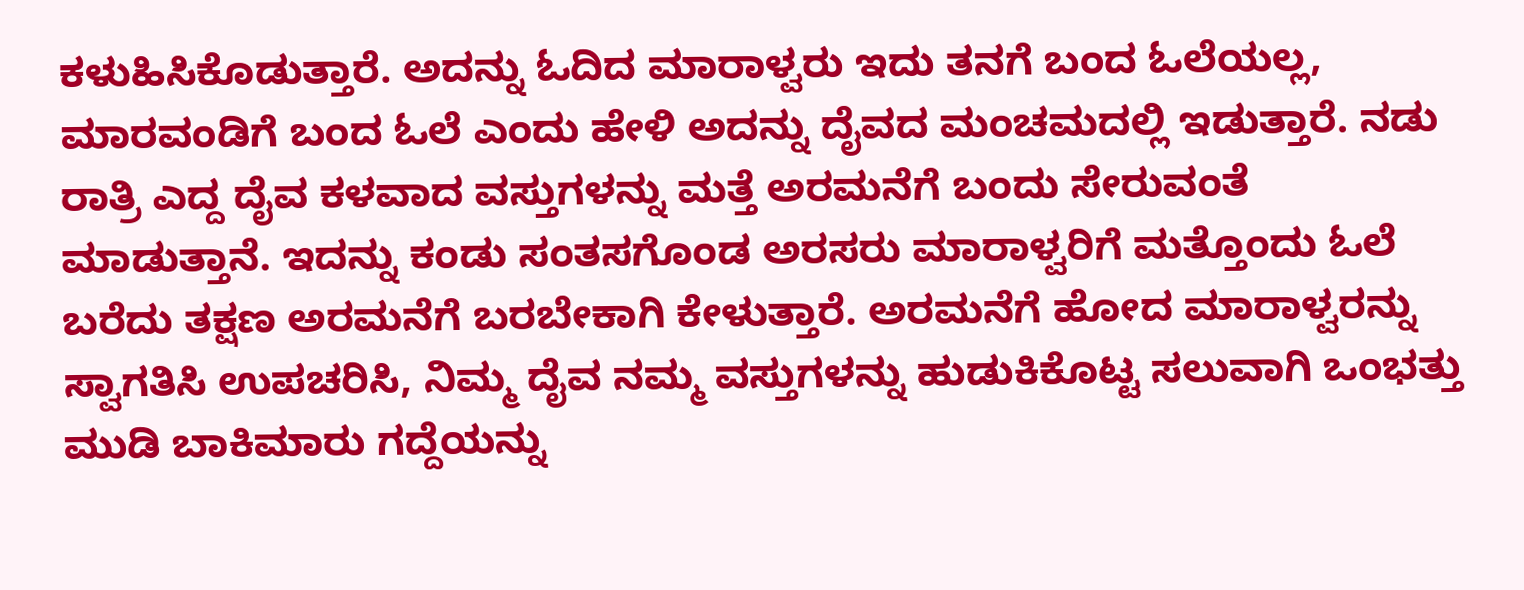ಕಳುಹಿಸಿಕೊಡುತ್ತಾರೆ. ಅದನ್ನು ಓದಿದ ಮಾರಾಳ್ವರು ಇದು ತನಗೆ ಬಂದ ಓಲೆಯಲ್ಲ, ಮಾರವಂಡಿಗೆ ಬಂದ ಓಲೆ ಎಂದು ಹೇಳಿ ಅದನ್ನು ದೈವದ ಮಂಚಮದಲ್ಲಿ ಇಡುತ್ತಾರೆ. ನಡು ರಾತ್ರಿ ಎದ್ದ ದೈವ ಕಳವಾದ ವಸ್ತುಗಳನ್ನು ಮತ್ತೆ ಅರಮನೆಗೆ ಬಂದು ಸೇರುವಂತೆ ಮಾಡುತ್ತಾನೆ. ಇದನ್ನು ಕಂಡು ಸಂತಸಗೊಂಡ ಅರಸರು ಮಾರಾಳ್ವರಿಗೆ ಮತ್ತೊಂದು ಓಲೆ ಬರೆದು ತಕ್ಷಣ ಅರಮನೆಗೆ ಬರಬೇಕಾಗಿ ಕೇಳುತ್ತಾರೆ. ಅರಮನೆಗೆ ಹೋದ ಮಾರಾಳ್ವರನ್ನು ಸ್ವಾಗತಿಸಿ ಉಪಚರಿಸಿ, ನಿಮ್ಮ ದೈವ ನಮ್ಮ ವಸ್ತುಗಳನ್ನು ಹುಡುಕಿಕೊಟ್ಟ ಸಲುವಾಗಿ ಒಂಭತ್ತು ಮುಡಿ ಬಾಕಿಮಾರು ಗದ್ದೆಯನ್ನು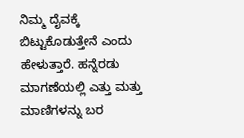ನಿಮ್ಮ ದೈವಕ್ಕೆ ಬಿಟ್ಟುಕೊಡುತ್ತೇನೆ ಎಂದು ಹೇಳುತ್ತಾರೆ. ಹನ್ನೆರಡು ಮಾಗಣೆಯಲ್ಲಿ ಎತ್ತು ಮತ್ತು ಮಾಣಿಗಳನ್ನು ಬರ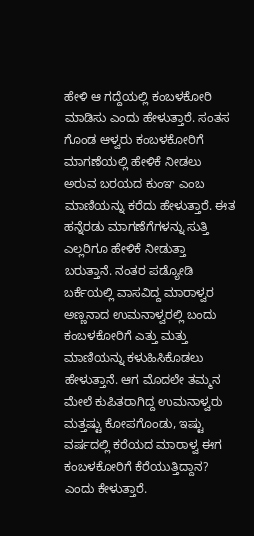ಹೇಳಿ ಆ ಗದ್ದೆಯಲ್ಲಿ ಕಂಬಳಕೋರಿ ಮಾಡಿಸು ಎಂದು ಹೇಳುತ್ತಾರೆ. ಸಂತಸ ಗೊಂಡ ಆಳ್ವರು ಕಂಬಳಕೋರಿಗೆ ಮಾಗಣೆಯಲ್ಲಿ ಹೇಳಿಕೆ ನೀಡಲು ಅರುವ ಬರಯದ ಕುಂಞ ಎಂಬ ಮಾಣಿಯನ್ನು ಕರೆದು ಹೇಳುತ್ತಾರೆ. ಈತ ಹನ್ನೆರಡು ಮಾಗಣೆಗೆಗಳನ್ನು ಸುತ್ತಿ ಎಲ್ಲರಿಗೂ ಹೇಳಿಕೆ ನೀಡುತ್ತಾ ಬರುತ್ತಾನೆ. ನಂತರ ಪಡ್ಯೋಡಿ ಬರ್ಕೆಯಲ್ಲಿ ವಾಸವಿದ್ದ ಮಾರಾಳ್ವರ ಅಣ್ಣನಾದ ಉಮನಾಳ್ವರಲ್ಲಿ ಬಂದು ಕಂಬಳಕೋರಿಗೆ ಎತ್ತು ಮತ್ತು ಮಾಣಿಯನ್ನು ಕಳುಹಿಸಿಕೊಡಲು ಹೇಳುತ್ತಾನೆ. ಆಗ ಮೊದಲೇ ತಮ್ಮನ ಮೇಲೆ ಕುಪಿತರಾಗಿದ್ದ ಉಮನಾಳ್ವರು ಮತ್ತಷ್ಟು ಕೋಪಗೊಂಡು, ಇಷ್ಟು ವರ್ಷದಲ್ಲಿ ಕರೆಯದ ಮಾರಾಳ್ವ ಈಗ ಕಂಬಳಕೋರಿಗೆ ಕೆರೆಯುತ್ತಿದ್ದಾನ? ಎಂದು ಕೇಳುತ್ತಾರೆ.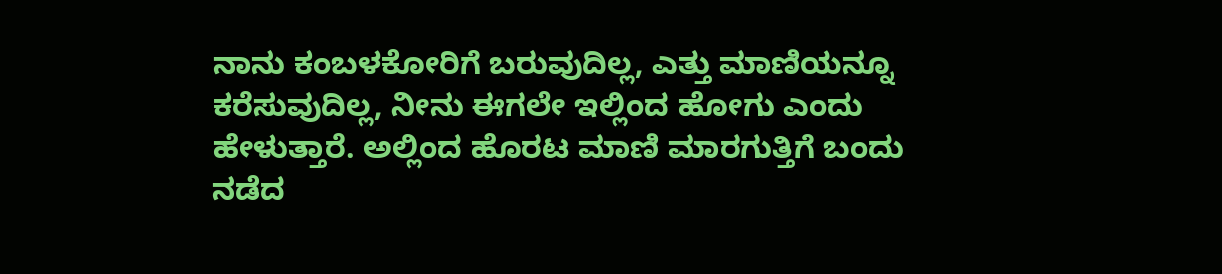ನಾನು ಕಂಬಳಕೋರಿಗೆ ಬರುವುದಿಲ್ಲ, ಎತ್ತು ಮಾಣಿಯನ್ನೂ ಕರೆಸುವುದಿಲ್ಲ, ನೀನು ಈಗಲೇ ಇಲ್ಲಿಂದ ಹೋಗು ಎಂದು ಹೇಳುತ್ತಾರೆ. ಅಲ್ಲಿಂದ ಹೊರಟ ಮಾಣಿ ಮಾರಗುತ್ತಿಗೆ ಬಂದು ನಡೆದ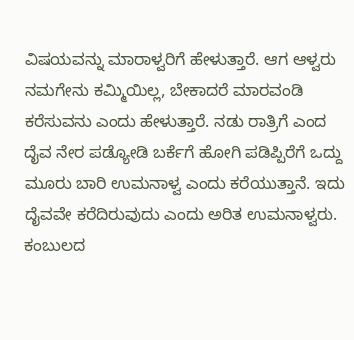ವಿಷಯವನ್ನು ಮಾರಾಳ್ವರಿಗೆ ಹೇಳುತ್ತಾರೆ. ಆಗ ಆಳ್ವರು ನಮಗೇನು ಕಮ್ಮಿಯಿಲ್ಲ, ಬೇಕಾದರೆ ಮಾರವಂಡಿ ಕರೆಸುವನು ಎಂದು ಹೇಳುತ್ತಾರೆ. ನಡು ರಾತ್ರಿಗೆ ಎಂದ ದೈವ ನೇರ ಪಡ್ಯೋಡಿ ಬರ್ಕೆಗೆ ಹೋಗಿ ಪಡಿಪ್ಪಿರೆಗೆ ಒದ್ದು ಮೂರು ಬಾರಿ ಉಮನಾಳ್ವ ಎಂದು ಕರೆಯುತ್ತಾನೆ. ಇದು ದೈವವೇ ಕರೆದಿರುವುದು ಎಂದು ಅರಿತ ಉಮನಾಳ್ವರು. ಕಂಬುಲದ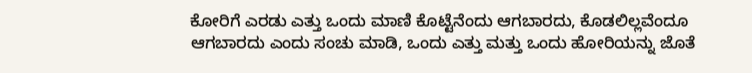ಕೋರಿಗೆ ಎರಡು ಎತ್ತು ಒಂದು ಮಾಣಿ ಕೊಟ್ಟೆನೆಂದು ಆಗಬಾರದು, ಕೊಡಲಿಲ್ಲವೆಂದೂ ಆಗಬಾರದು ಎಂದು ಸಂಚು ಮಾಡಿ, ಒಂದು ಎತ್ತು ಮತ್ತು ಒಂದು ಹೋರಿಯನ್ನು ಜೊತೆ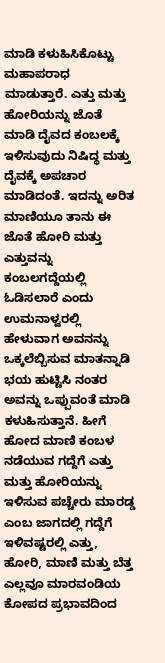ಮಾಡಿ ಕಳುಹಿಸಿಕೊಟ್ಟು ಮಹಾಪರಾಧ ಮಾಡುತ್ತಾರೆ. ಎತ್ತು ಮತ್ತು ಹೋರಿಯನ್ನು ಜೊತೆ ಮಾಡಿ ದೈವದ ಕಂಬಲಕ್ಕೆ ಇಳಿಸುವುದು ನಿಷಿದ್ಧ ಮತ್ತು ದೈವಕ್ಕೆ ಅಪಚಾರ ಮಾಡಿದಂತೆ. ಇದನ್ನು ಅರಿತ ಮಾಣಿಯೂ ತಾನು ಈ ಜೊತೆ ಹೋರಿ ಮತ್ತು ಎತ್ತುವನ್ನು ಕಂಬಲಗದ್ದೆಯಲ್ಲಿ ಓಡಿಸಲಾರೆ ಎಂದು ಉಮನಾಳ್ವರಲ್ಲಿ ಹೇಳುವಾಗ ಅವನನ್ನು ಒಕ್ಕಲೆಬ್ಬಿಸುವ ಮಾತನ್ನಾಡಿ ಭಯ ಹುಟ್ಟಿಸಿ ನಂತರ ಅವನ್ನು ಒಪ್ಪುವಂತೆ ಮಾಡಿ ಕಳುಹಿಸುತ್ತಾನೆ. ಹೀಗೆ ಹೋದ ಮಾಣಿ ಕಂಬಳ ನಡೆಯುವ ಗದ್ದೆಗೆ ಎತ್ತು ಮತ್ತು ಹೋರಿಯನ್ನು ಇಳಿಸುವ ಪಚ್ಚೇರು ಮಾರಡ್ಡ ಎಂಬ ಜಾಗದಲ್ಲಿ ಗದ್ದೆಗೆ ಇಳಿವಷ್ಟರಲ್ಲಿ ಎತ್ತು, ಹೋರಿ, ಮಾಣಿ ಮತ್ತು ಬೆತ್ತ ಎಲ್ಲವೂ ಮಾರವಂಡಿಯ ಕೋಪದ ಪ್ರಭಾವದಿಂದ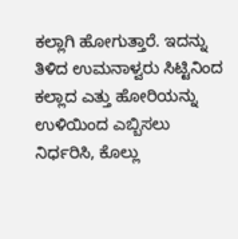ಕಲ್ಲಾಗಿ ಹೋಗುತ್ತಾರೆ. ಇದನ್ನು ತಿಳಿದ ಉಮನಾಳ್ವರು ಸಿಟ್ಟಿನಿಂದ ಕಲ್ಲಾದ ಎತ್ತು ಹೋರಿಯನ್ನು ಉಳಿಯಿಂದ ಎಬ್ಬಿಸಲು ನಿರ್ಧರಿಸಿ, ಕೊಲ್ಲು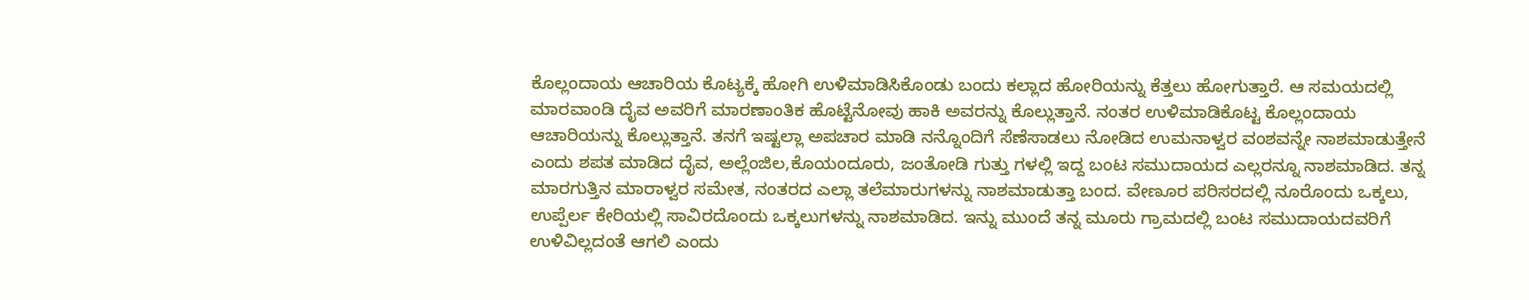ಕೊಲ್ಲಂದಾಯ ಆಚಾರಿಯ ಕೊಟ್ಯಕ್ಕೆ ಹೋಗಿ ಉಳಿಮಾಡಿಸಿಕೊಂಡು ಬಂದು ಕಲ್ಲಾದ ಹೋರಿಯನ್ನು ಕೆತ್ತಲು ಹೋಗುತ್ತಾರೆ. ಆ ಸಮಯದಲ್ಲಿ ಮಾರವಾಂಡಿ ದೈವ ಅವರಿಗೆ ಮಾರಣಾಂತಿಕ ಹೊಟ್ಟೆನೋವು ಹಾಕಿ ಅವರನ್ನು ಕೊಲ್ಲುತ್ತಾನೆ. ನಂತರ ಉಳಿಮಾಡಿಕೊಟ್ಟ ಕೊಲ್ಲಂದಾಯ ಆಚಾರಿಯನ್ನು ಕೊಲ್ಲುತ್ತಾನೆ. ತನಗೆ ಇಷ್ಟಲ್ಲಾ ಅಪಚಾರ ಮಾಡಿ ನನ್ನೊಂದಿಗೆ ಸೆಣೆಸಾಡಲು ನೋಡಿದ ಉಮನಾಳ್ವರ ವಂಶವನ್ನೇ ನಾಶಮಾಡುತ್ತೇನೆ ಎಂದು ಶಪತ ಮಾಡಿದ ದೈವ, ಅಲ್ಲೆಂಜಿಲ,ಕೊಯಂದೂರು, ಜಂತೋಡಿ ಗುತ್ತು ಗಳಲ್ಲಿ ಇದ್ದ ಬಂಟ ಸಮುದಾಯದ ಎಲ್ಲರನ್ನೂ ನಾಶಮಾಡಿದ. ತನ್ನ ಮಾರಗುತ್ತಿನ ಮಾರಾಳ್ವರ ಸಮೇತ, ನಂತರದ ಎಲ್ಲಾ ತಲೆಮಾರುಗಳನ್ನು ನಾಶಮಾಡುತ್ತಾ ಬಂದ. ವೇಣೂರ ಪರಿಸರದಲ್ಲಿ ನೂರೊಂದು ಒಕ್ಕಲು, ಉಪ್ಪೆರ್ಲ ಕೇರಿಯಲ್ಲಿ ಸಾವಿರದೊಂದು ಒಕ್ಕಲುಗಳನ್ನು ನಾಶಮಾಡಿದ. ಇನ್ನು ಮುಂದೆ ತನ್ನ ಮೂರು ಗ್ರಾಮದಲ್ಲಿ ಬಂಟ ಸಮುದಾಯದವರಿಗೆ ಉಳಿವಿಲ್ಲದಂತೆ ಆಗಲಿ ಎಂದು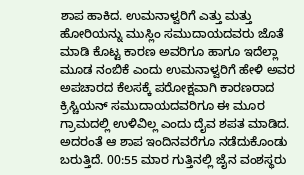ಶಾಪ ಹಾಕಿದ. ಉಮನಾಳ್ವರಿಗೆ ಎತ್ತು ಮತ್ತು ಹೋರಿಯನ್ನು ಮುಸ್ಲಿಂ ಸಮುದಾಯದವರು ಜೊತೆ ಮಾಡಿ ಕೊಟ್ಟ ಕಾರಣ ಅವರಿಗೂ ಹಾಗೂ ಇದೆಲ್ಲಾ ಮೂಡ ನಂಬಿಕೆ ಎಂದು ಉಮನಾಳ್ವರಿಗೆ ಹೇಳಿ ಅವರ ಅಪಚಾರದ ಕೆಲಸಕ್ಕೆ ಪರೋಕ್ಷವಾಗಿ ಕಾರಣರಾದ ಕ್ರಿಸ್ಚಿಯನ್ ಸಮುದಾಯದವರಿಗೂ ಈ ಮೂರ ಗ್ರಾಮದಲ್ಲಿ ಉಳಿವಿಲ್ಲ ಎಂದು ದೈವ ಶಪತ ಮಾಡಿದ. ಅದರಂತೆ ಆ ಶಾಪ ಇಂದಿನವರೆಗೂ ನಡೆದುಕೊಂಡು ಬರುತ್ತಿದೆ. 00:55 ಮಾರ ಗುತ್ತಿನಲ್ಲಿ ಜೈನ ವಂಶಸ್ಥರು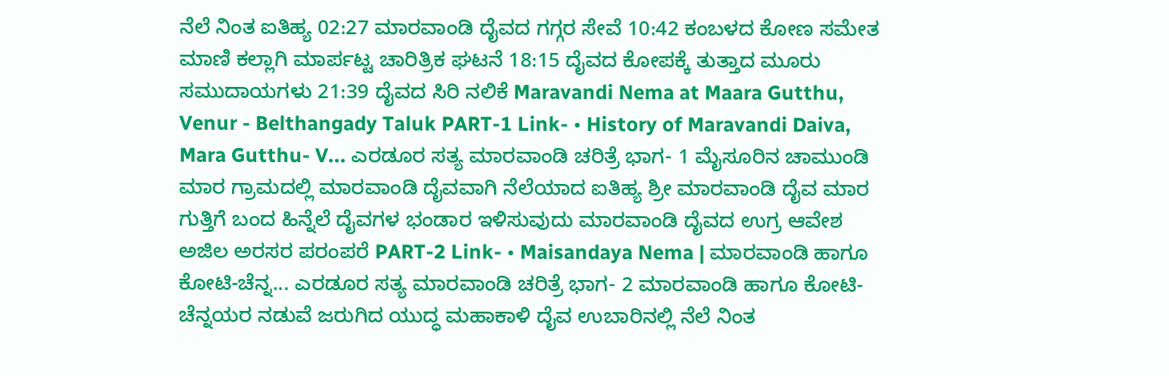ನೆಲೆ ನಿಂತ ಐತಿಹ್ಯ 02:27 ಮಾರವಾಂಡಿ ದೈವದ ಗಗ್ಗರ ಸೇವೆ 10:42 ಕಂಬಳದ ಕೋಣ ಸಮೇತ ಮಾಣಿ ಕಲ್ಲಾಗಿ ಮಾರ್ಪಟ್ಟ ಚಾರಿತ್ರಿಕ ಘಟನೆ 18:15 ದೈವದ ಕೋಪಕ್ಕೆ ತುತ್ತಾದ ಮೂರು ಸಮುದಾಯಗಳು 21:39 ದೈವದ ಸಿರಿ ನಲಿಕೆ Maravandi Nema at Maara Gutthu, Venur - Belthangady Taluk PART-1 Link- • History of Maravandi Daiva, Mara Gutthu- V... ಎರಡೂರ ಸತ್ಯ ಮಾರವಾಂಡಿ ಚರಿತ್ರೆ ಭಾಗ- 1 ಮೈಸೂರಿನ ಚಾಮುಂಡಿ ಮಾರ ಗ್ರಾಮದಲ್ಲಿ ಮಾರವಾಂಡಿ ದೈವವಾಗಿ ನೆಲೆಯಾದ ಐತಿಹ್ಯ ಶ್ರೀ ಮಾರವಾಂಡಿ ದೈವ ಮಾರ ಗುತ್ತಿಗೆ ಬಂದ ಹಿನ್ನೆಲೆ ದೈವಗಳ ಭಂಡಾರ ಇಳಿಸುವುದು ಮಾರವಾಂಡಿ ದೈವದ ಉಗ್ರ ಆವೇಶ ಅಜಿಲ ಅರಸರ ಪರಂಪರೆ PART-2 Link- • Maisandaya Nema | ಮಾರವಾಂಡಿ ಹಾಗೂ ಕೋಟಿ-ಚೆನ್ನ... ಎರಡೂರ ಸತ್ಯ ಮಾರವಾಂಡಿ ಚರಿತ್ರೆ ಭಾಗ- 2 ಮಾರವಾಂಡಿ ಹಾಗೂ ಕೋಟಿ-ಚೆನ್ನಯರ ನಡುವೆ ಜರುಗಿದ ಯುದ್ಧ ಮಹಾಕಾಳಿ ದೈವ ಉಬಾರಿನಲ್ಲಿ ನೆಲೆ ನಿಂತ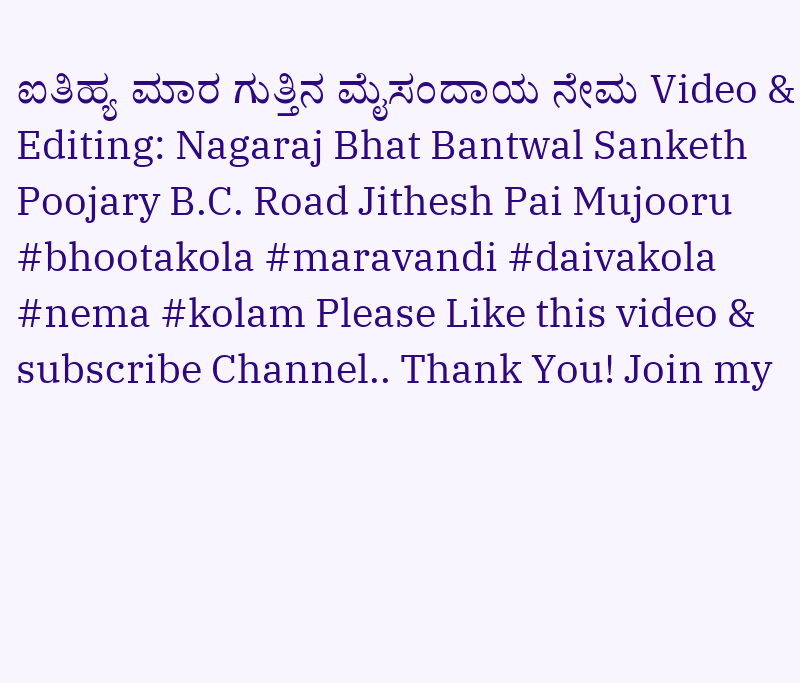ಐತಿಹ್ಯ ಮಾರ ಗುತ್ತಿನ ಮೈಸಂದಾಯ ನೇಮ Video & Editing: Nagaraj Bhat Bantwal Sanketh Poojary B.C. Road Jithesh Pai Mujooru #bhootakola #maravandi #daivakola #nema #kolam Please Like this video & subscribe Channel.. Thank You! Join my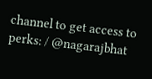channel to get access to perks: / @nagarajbhat